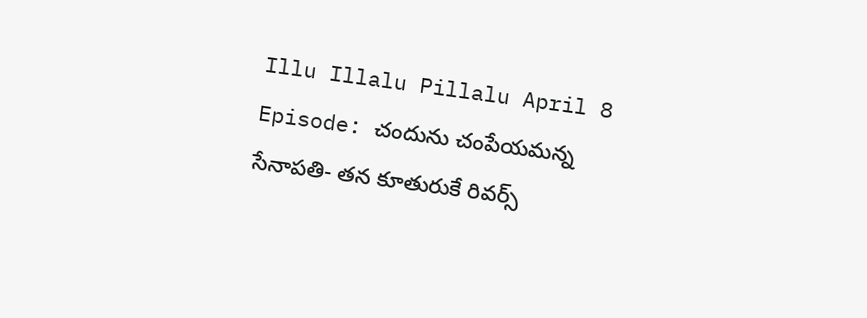Illu Illalu Pillalu April 8 Episode: చందును చంపేయమన్న సేనాపతి- తన కూతురుకే రివర్స్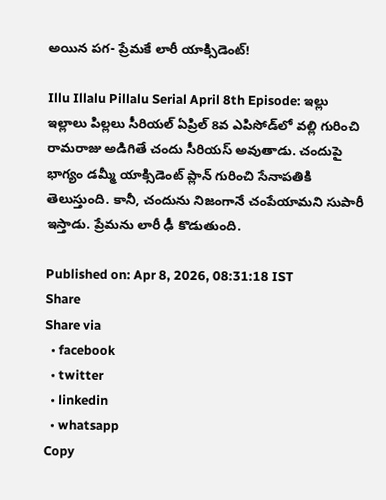అయిన పగ- ప్రేమకే లారీ యాక్సిడెంట్!

Illu Illalu Pillalu Serial April 8th Episode: ఇల్లు ఇల్లాలు పిల్లలు సీరియల్ ఏప్రిల్ 8వ ఎపిసోడ్‌లో వల్లి గురించి రామరాజు అడిగితే చందు సీరియస్ అవుతాడు. చందుపై భాగ్యం డమ్మీ యాక్సిడెంట్ ప్లాన్ గురించి సేనాపతికి తెలుస్తుంది. కానీ, చందును నిజంగానే చంపేయామని సుపారీ ఇస్తాడు. ప్రేమను లారీ ఢీ కొడుతుంది.

Published on: Apr 8, 2026, 08:31:18 IST
Share
Share via
  • facebook
  • twitter
  • linkedin
  • whatsapp
Copy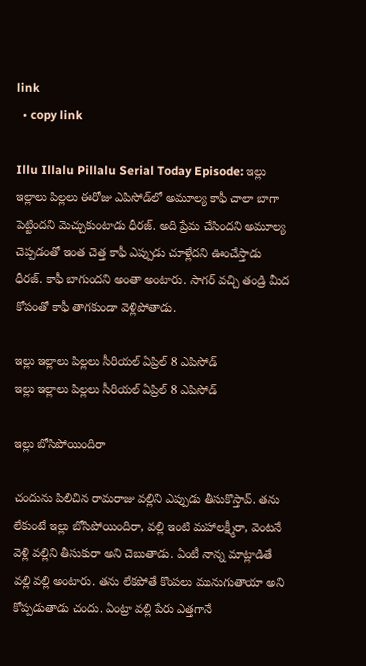link
  • copy link

Illu Illalu Pillalu Serial Today Episode: ఇల్లు ఇల్లాలు పిల్లలు ఈరోజు ఎపిసోడ్‌లో అమూల్య కాఫీ చాలా బాగా పెట్టిందని మెచ్చుకుంటాడు ధీరజ్. అది ప్రేమ చేసిందని అమూల్య చెప్పడంతో ఇంత చెత్త కాఫీ ఎప్పుడు చూళ్లేదని ఊంచేస్తాడు ధీరజ్. కాఫీ బాగుందని అంతా అంటారు. సాగర్ వచ్చి తండ్రి మీద కోపంతో కాఫీ తాగకుండా వెళ్లిపోతాడు.

ఇల్లు ఇల్లాలు పిల్లలు సీరియల్ ఏప్రిల్ 8 ఎపిసోడ్
ఇల్లు ఇల్లాలు పిల్లలు సీరియల్ ఏప్రిల్ 8 ఎపిసోడ్

ఇల్లు బోసిపోయిందిరా

చందును పిలిచిన రామరాజు వల్లిని ఎప్పుడు తీసుకొస్తావ్. తను లేకుంటే ఇల్లు బోసిపోయిందిరా, వల్లి ఇంటి మహాలక్ష్మీరా, వెంటనే వెళ్లి వల్లిని తీసుకురా అని చెబుతాడు. ఏంటీ నాన్న మాట్లాడితే వల్లి వల్లి అంటారు. తను లేకపోతే కొంపలు మునుగుతాయా అని కోప్పడుతాడు చందు. ఏంట్రా వల్లి పేరు ఎత్తగానే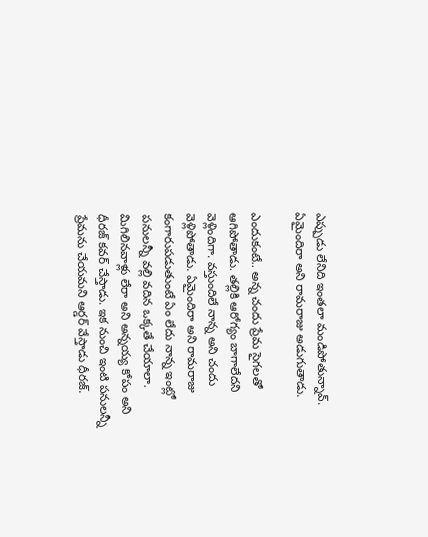ఎప్పుడు లేనిది ఇంతలా మండిపోతున్నావ్. ఏమైందిరా అని రామరాజు అడుగుతాడు.

ఎందుకంటే.. అన్న చందు ప్రేమ సైగలతో ఆగిపోతాడు. తల్లికి ఆరోగ్యం బాగాలేదని వెళ్లిందిగా. వస్తుందిలే నాన్న అని చందు వెళ్లిపోతాడు. ఏమైందిరా అని రామరాజు కంగారుపడుతుంటే ఏం లేదు నాన్న ఇంట్లో పనులన్నీ వల్లి వదిన ఒక్కతే చేయాలా. మిగిలినవాళ్లు లేరా అని అన్నయ్య కోపం అని ధీరజ్ కవర్ చేస్తాడు. ఇక నుంచి ఇంటి పనులన్నీ ప్రేమను చేయమని ఆర్డర్ వేస్తాడు ధీరజ్.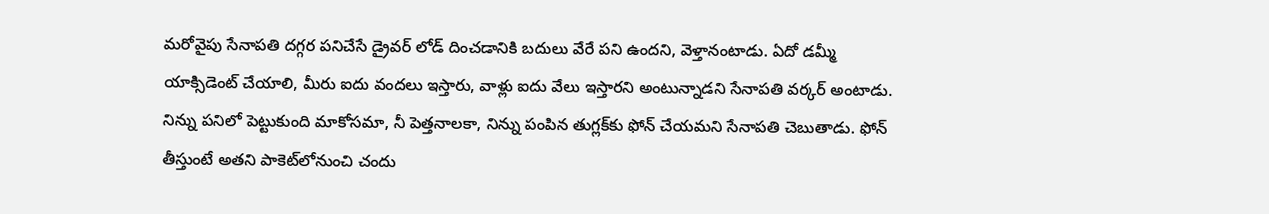మరోవైపు సేనాపతి దగ్గర పనిచేసే డ్రైవర్ లోడ్ దించడానికి బదులు వేరే పని ఉందని, వెళ్తానంటాడు. ఏదో డమ్మీ యాక్సిడెంట్ చేయాలి, మీరు ఐదు వందలు ఇస్తారు, వాళ్లు ఐదు వేలు ఇస్తారని అంటున్నాడని సేనాపతి వర్కర్ అంటాడు. నిన్ను పనిలో పెట్టుకుంది మాకోసమా, నీ పెత్తనాలకా, నిన్ను పంపిన తుగ్లక్‌కు ఫోన్ చేయమని సేనాపతి చెబుతాడు. ఫోన్ తీస్తుంటే అతని పాకెట్‌లోనుంచి చందు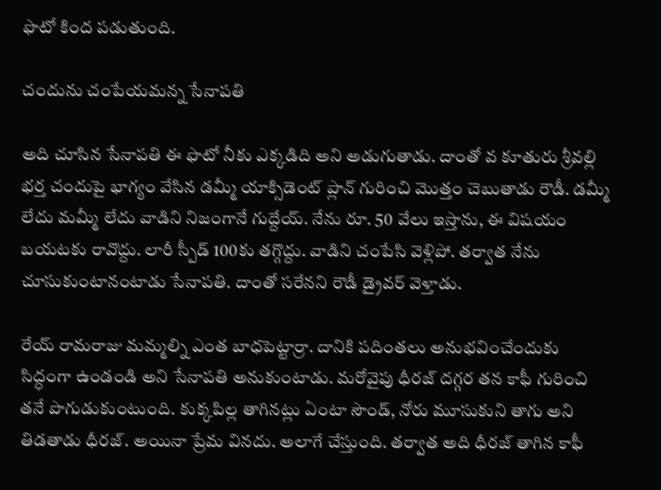ఫొటో కింద పడుతుంది.

చందును చంపేయమన్న సేనాపతి

అది చూసిన సేనాపతి ఈ ఫొటో నీకు ఎక్కడిది అని అడుగుతాడు. దాంతో వ కూతురు శ్రీవల్లి భర్త చందుపై భాగ్యం వేసిన డమ్మీ యాక్సిడెంట్ ప్లాన్ గురించి మొత్తం చెబుతాడు రౌడీ. డమ్మీ లేదు మమ్మీ లేదు వాడిని నిజంగానే గుద్దేయ్. నేను రూ. 50 వేలు ఇస్తాను, ఈ విషయం బయటకు రావొద్దు. లారీ స్పీడ్ 100కు తగ్గొద్దు. వాడిని చంపేసి వెళ్లిపో. తర్వాత నేను చూసుకుంటానంటాడు సేనాపతి. దాంతో సరేనని రౌడీ డ్రైవర్ వెళ్తాడు.

రేయ్ రామరాజు మమ్మల్ని ఎంత బాధపెట్టార్రా. దానికి పదింతలు అనుభవించేందుకు సిద్ధంగా ఉండండి అని సేనాపతి అనుకుంటాడు. మరోవైపు ధీరజ్ దగ్గర తన కాఫీ గురించి తనే పొగుడుకుంటుంది. కుక్కపిల్ల తాగినట్లు ఏంటా సౌండ్, నోరు మూసుకుని తాగు అని తిడతాడు ధీరజ్. అయినా ప్రేమ వినదు. అలాగే చేస్తుంది. తర్వాత అది ధీరజ్ తాగిన కాఫీ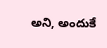అని, అందుకే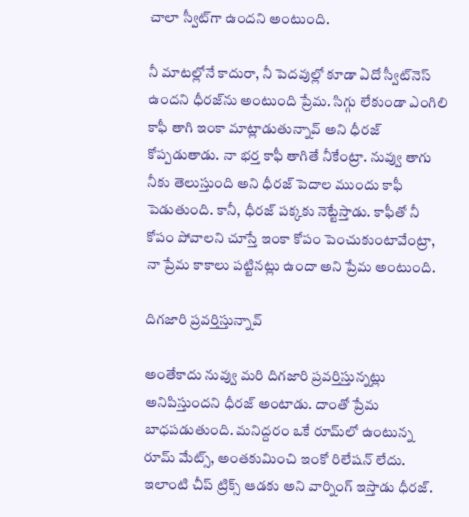చాలా స్వీట్‌గా ఉందని అంటుంది.

నీ మాటల్లోనే కాదురా, నీ పెదవుల్లో కూడా ఏదో స్వీట్‌నెస్ ఉందని ధీరజ్‌ను అంటుంది ప్రేమ. సిగ్గు లేకుండా ఎంగిలి కాఫీ తాగి ఇంకా మాట్లాడుతున్నావ్ అని ధీరజ్ కోప్పడుతాడు. నా భర్త కాఫీ తాగితే నీకేంట్రా. నువ్వు తాగు నీకు తెలుస్తుంది అని ధీరజ్ పెదాల ముందు కాఫీ పెడుతుంది. కానీ, ధీరజ్ పక్కకు నెట్టేస్తాడు. కాఫీతో నీ కోపం పోవాలని చూస్తే ఇంకా కోపం పెంచుకుంటావేంట్రా, నా ప్రేమ కాకాలు పట్టినట్లు ఉందా అని ప్రేమ అంటుంది.

దిగజారి ప్రవర్తిస్తున్నావ్

అంతేకాదు నువ్వు మరి దిగజారి ప్రవర్తిస్తున్నట్లు అనిపిస్తుందని ధీరజ్ అంటాడు. దాంతో ప్రేమ బాధపడుతుంది. మనిద్దరం ఒకే రూమ్‌లో ఉంటున్న రూమ్ మేట్స్, అంతకుమించి ఇంకో రిలేషన్ లేదు. ఇలాంటి చీప్ ట్రిక్స్ ఆడకు అని వార్నింగ్ ఇస్తాడు ధీరజ్.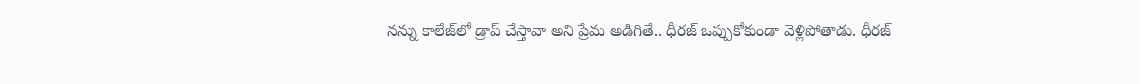నన్ను కాలేజ్‌లో డ్రాప్ చేస్తావా అని ప్రేమ అడిగితే.. ధీరజ్ ఒప్పుకోకుండా వెళ్లిపోతాడు. ధీరజ్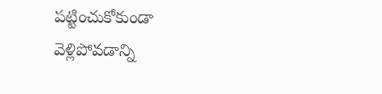పట్టించుకోకుండా వెళ్లిపోవడాన్ని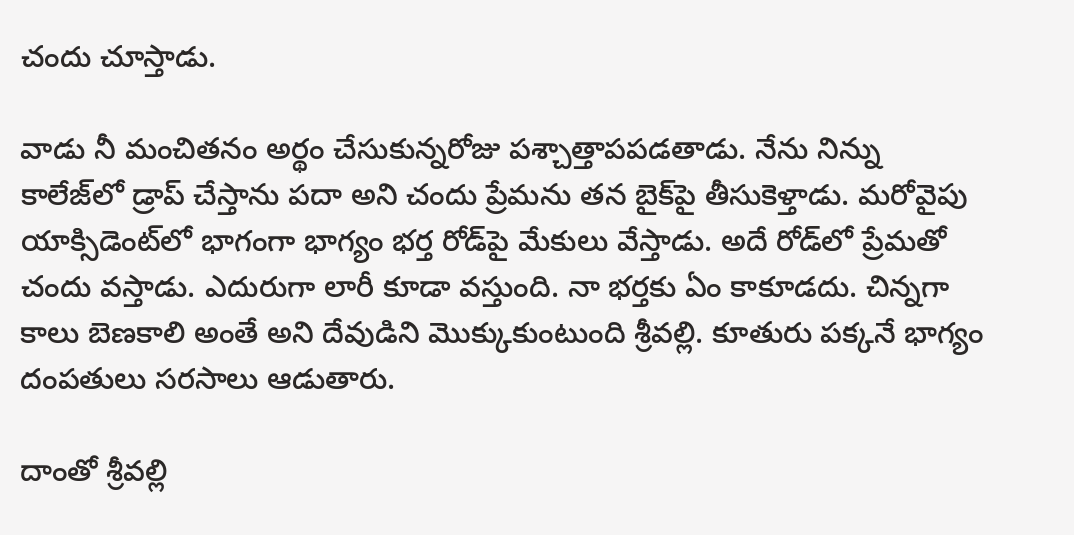చందు చూస్తాడు.

వాడు నీ మంచితనం అర్థం చేసుకున్నరోజు పశ్చాత్తాపపడతాడు. నేను నిన్ను కాలేజ్‌లో డ్రాప్ చేస్తాను పదా అని చందు ప్రేమను తన బైక్‌పై తీసుకెళ్తాడు. మరోవైపు యాక్సిడెంట్‌లో భాగంగా భాగ్యం భర్త రోడ్‌పై మేకులు వేస్తాడు. అదే రోడ్‌లో ప్రేమతో చందు వస్తాడు. ఎదురుగా లారీ కూడా వస్తుంది. నా భర్తకు ఏం కాకూడదు. చిన్నగా కాలు బెణకాలి అంతే అని దేవుడిని మొక్కుకుంటుంది శ్రీవల్లి. కూతురు పక్కనే భాగ్యం దంపతులు సరసాలు ఆడుతారు.

దాంతో శ్రీవల్లి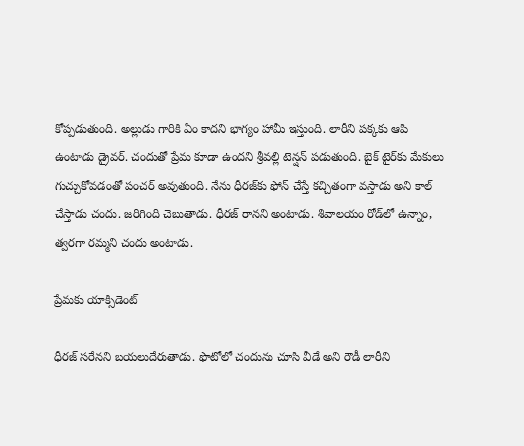కోప్పడుతుంది. అల్లుడు గారికి ఏం కాదని భాగ్యం హామీ ఇస్తుంది. లారీని పక్కకు ఆపి ఉంటాడు డ్రైవర్. చందుతో ప్రేమ కూడా ఉందని శ్రీవల్లి టెన్షన్ పడుతుంది. బైక్ టైర్‌కు మేకులు గుచ్చుకోవడంతో పంచర్ అవుతుంది. నేను ధీరజ్‌కు ఫోన్ చేస్తే కచ్చితంగా వస్తాడు అని కాల్ చేస్తాడు చందు. జరిగింది చెబుతాడు. ధీరజ్ రానని అంటాడు. శివాలయం రోడ్‌లో ఉన్నాం, త్వరగా రమ్మని చందు అంటాడు.

ప్రేమకు యాక్సిడెంట్

ధీరజ్ సరేనని బయలుదేరుతాడు. ఫొటోలో చందును చూసి వీడే అని రౌడీ లారీని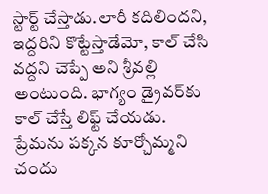స్టార్ట్ చేస్తాడు.లారీ కదిలిందని, ఇద్దరిని కొట్టేస్తాడేమో, కాల్ చేసి వద్దని చెప్పే అని శ్రీవల్లి అంటుంది. భాగ్యం డ్రైవర్‌కు కాల్ చేస్తే లిఫ్ట్ చేయడు. ప్రేమను పక్కన కూర్చోమ్మని చందు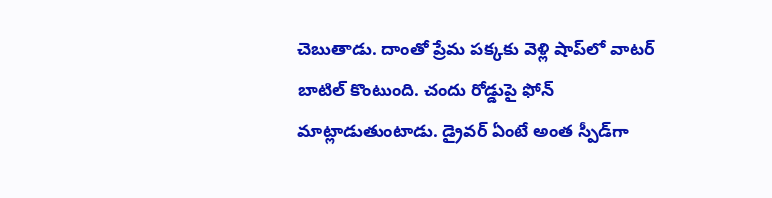చెబుతాడు. దాంతో ప్రేమ పక్కకు వెళ్లి షాప్‌లో వాటర్ బాటిల్ కొంటుంది. చందు రోడ్డుపై ఫోన్ మాట్లాడుతుంటాడు. డ్రైవర్ ఏంటే అంత స్పీడ్‌గా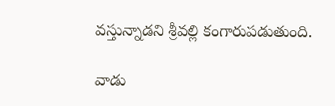వస్తున్నాడని శ్రీవల్లి కంగారుపడుతుంది.

వాడు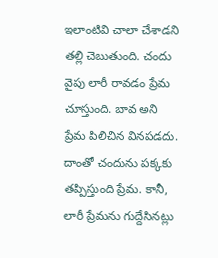ఇలాంటివి చాలా చేశాడని తల్లి చెబుతుంది. చందు వైపు లారీ రావడం ప్రేమ చూస్తుంది. బావ అని ప్రేమ పిలిచిన వినపడదు. దాంతో చందును పక్కకు తప్పిస్తుంది ప్రేమ. కానీ, లారీ ప్రేమను గుద్దేసినట్లు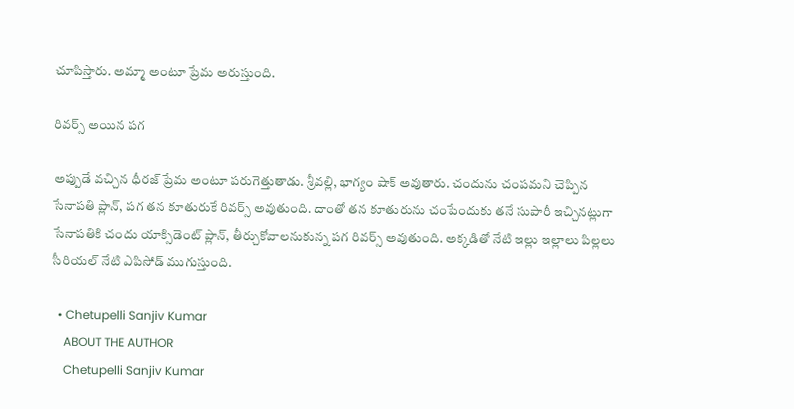చూపిస్తారు. అమ్మా అంటూ ప్రేమ అరుస్తుంది.

రివర్స్ అయిన పగ

అప్పుడే వచ్చిన ధీరజ్ ప్రేమ అంటూ పరుగెత్తుతాడు. శ్రీవల్లి, భాగ్యం షాక్ అవుతారు. చందును చంపమని చెప్పిన సేనాపతి ప్లాన్, పగ తన కూతురుకే రివర్స్ అవుతుంది. దాంతో తన కూతురును చంపేందుకు తనే సుపారీ ఇచ్చినట్లుగా సేనాపతికి చందు యాక్సిడెంట్ ప్లాన్, తీర్చుకోవాలనుకున్న పగ రివర్స్ అవుతుంది. అక్కడితో నేటి ఇల్లు ఇల్లాలు పిల్లలు సీరియల్ నేటి ఎపిసోడ్ ముగుస్తుంది.

  • Chetupelli Sanjiv Kumar
    ABOUT THE AUTHOR
    Chetupelli Sanjiv Kumar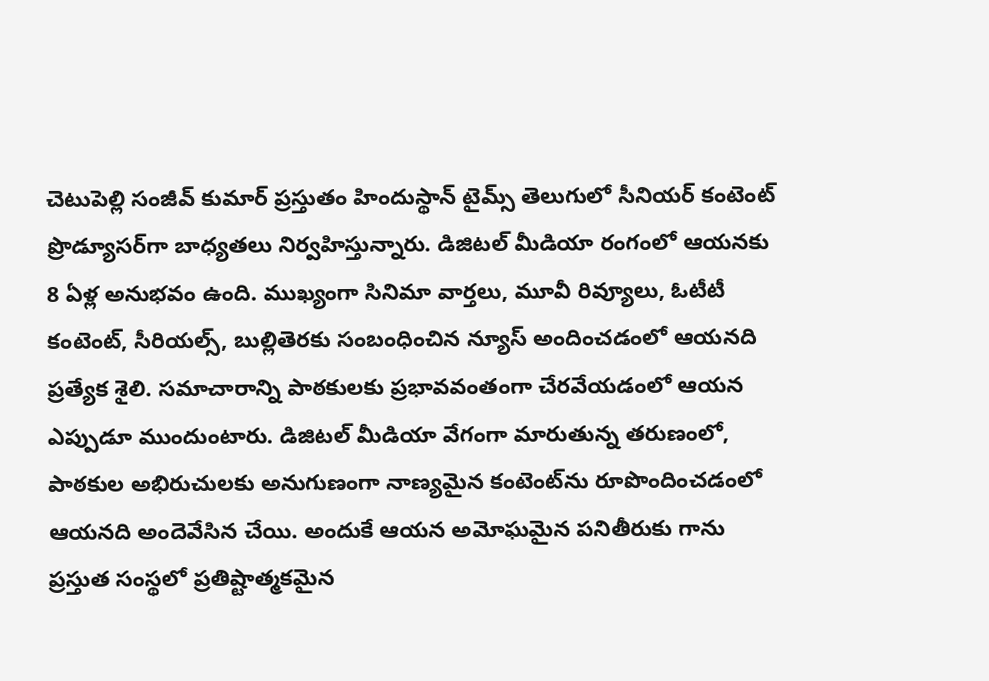చెటుపెల్లి సంజీవ్ కుమార్ ప్రస్తుతం హిందుస్థాన్ టైమ్స్ తెలుగులో సీనియర్ కంటెంట్ ప్రొడ్యూసర్‌గా బాధ్యతలు నిర్వహిస్తున్నారు. డిజిటల్ మీడియా రంగంలో ఆయనకు 8 ఏళ్ల అనుభవం ఉంది. ముఖ్యంగా సినిమా వార్తలు, మూవీ రివ్యూలు, ఓటీటీ కంటెంట్, సీరియల్స్, బుల్లితెరకు సంబంధించిన న్యూస్ అందించడంలో ఆయనది ప్రత్యేక శైలి. సమాచారాన్ని పాఠకులకు ప్రభావవంతంగా చేరవేయడంలో ఆయన ఎప్పుడూ ముందుంటారు. డిజిటల్ మీడియా వేగంగా మారుతున్న తరుణంలో, పాఠకుల అభిరుచులకు అనుగుణంగా నాణ్యమైన కంటెంట్‌ను రూపొందించడంలో ఆయనది అందెవేసిన చేయి. అందుకే ఆయన అమోఘమైన పనితీరుకు గాను ప్రస్తుత సంస్థలో ప్రతిష్టాత్మకమైన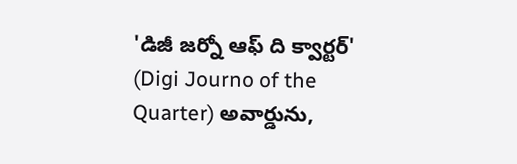'డిజీ జర్నో ఆఫ్ ది క్వార్టర్' (Digi Journo of the Quarter) అవార్డును,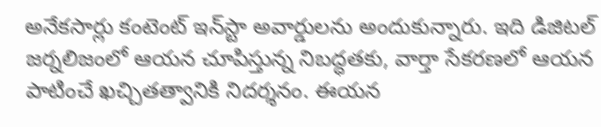అనేకసార్లు కంటెంట్ ఇన్‌స్టా అవార్డులను అందుకున్నారు. ఇది డిజిటల్ జర్నలిజంలో ఆయన చూపిస్తున్న నిబద్ధతకు, వార్తా సేకరణలో ఆయన పాటించే ఖచ్చితత్వానికి నిదర్శనం. ఈయన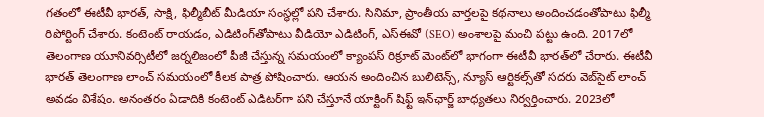గతంలో ఈటీవీ భారత్, సాక్షి, ఫిల్మీబీట్ మీడియా సంస్థల్లో పని చేశారు. సినిమా, ప్రాంతీయ వార్తలపై కథనాలు అందించడంతోపాటు ఫిల్మీ రిపోర్టింగ్ చేశారు. కంటెంట్ రాయడం, ఎడిటింగ్‌తోపాటు వీడియో ఎడిటింగ్, ఎస్‌ఈవో (SEO) అంశాలపై మంచి పట్టు ఉంది. 2017లో తెలంగాణ యూనివర్సిటీలో జర్నలిజంలో పీజీ చేస్తున్న సమయంలో క్యాంపస్ రిక్రూట్ మెంట్‌లో భాగంగా ఈటీవీ భారత్‌లో చేరారు. ఈటీవీ భారత్ తెలంగాణ లాంచ్ సమయంలో కీలక పాత్ర పోషించారు. ఆయన అందించిన బులిటెన్స్, న్యూస్ ఆర్టికల్స్‌తో సదరు వెబ్‌సైట్ లాంచ్ అవడం విశేషం. అనంతరం ఏడాదికి కంటెంట్ ఎడిటర్‌గా పని చేస్తూనే యాక్టింగ్ షిఫ్ట్ ఇన్‌ఛార్జ్ బాధ్యతలు నిర్వర్తించారు. 2023లో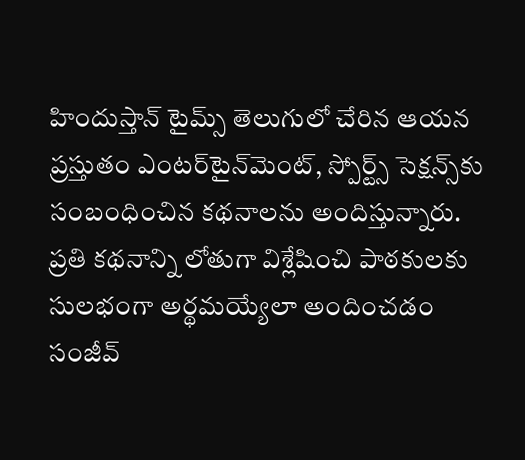హిందుస్తాన్ టైమ్స్ తెలుగులో చేరిన ఆయన ప్రస్తుతం ఎంటర్‌టైన్‌మెంట్, స్పోర్ట్స్ సెక్షన్స్‌కు సంబంధించిన కథనాలను అందిస్తున్నారు. ప్రతి కథనాన్ని లోతుగా విశ్లేషించి పాఠకులకు సులభంగా అర్థమయ్యేలా అందించడం సంజీవ్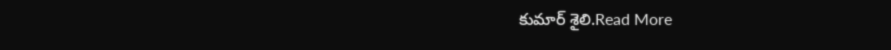కుమార్ శైలి.Read More